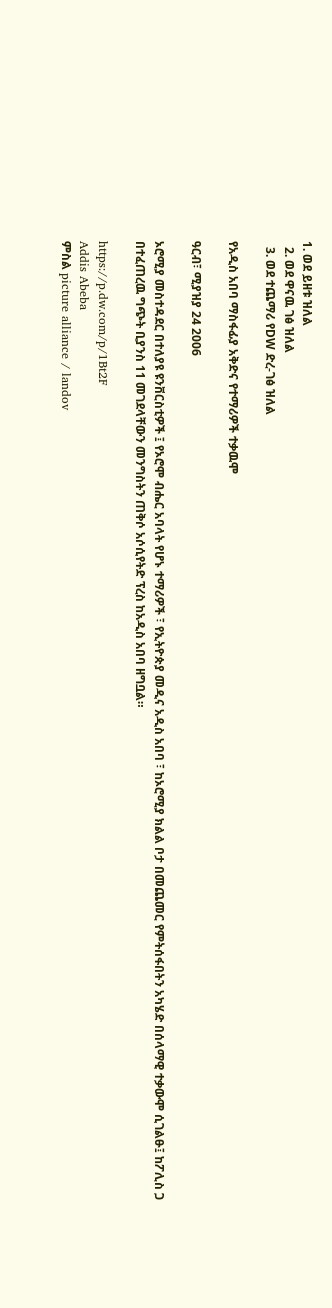1. ወደ ይዘቱ ዝለል
  2. ወደ ዋናዉ ገፅ ዝለል
  3. ወደ ተጨማሪ የDW ድረ-ገፅ ዝለል

የአዲስ አበባ ማስፋፊያ አቅድና የተማሪዎች ተቃዉሞ

ዓርብ፣ ሚያዝያ 24 2006

ኦሮሚያ መስተዳደር በተለያዩ ዩንቨርስቲዎች ፤ የኦሮሞ ብሔር አባላት የሆኑ ተማሪዎች ፣ የኢትዮጵያ መዲና አዲስ አበባ ፣ ከኦሮሚያ ክልል ቦታ በመጨመር የምትሰፋበትን አካሄድ በሰላማዊ ተቃውሞ ሲገልፁ፤ ከፖሊስ ጋ በተፈጠረዉ ግጭት ቢያንስ 11 መገደላቸውን መንግስትን ጠቅሶ አሶሲየትድ ፕረስ ከአዲስ አበባ ዘግቧል።

https://p.dw.com/p/1Bt2F
Addis Abeba
ምስል picture alliance / landov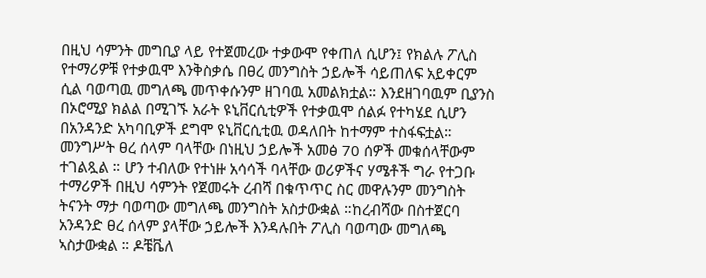በዚህ ሳምንት መግቢያ ላይ የተጀመረው ተቃውሞ የቀጠለ ሲሆን፤ የክልሉ ፖሊስ የተማሪዎቹ የተቃዉሞ እንቅስቃሴ በፀረ መንግስት ኃይሎች ሳይጠለፍ አይቀርም ሲል ባወጣዉ መግለጫ መጥቀሱንም ዘገባዉ አመልክቷል። እንደዘገባዉም ቢያንስ በኦሮሚያ ክልል በሚገኙ አራት ዩኒቨርሲቲዎች የተቃዉሞ ሰልፉ የተካሄደ ሲሆን በአንዳንድ አካባቢዎች ደግሞ ዩኒቨርሲቲዉ ወዳለበት ከተማም ተስፋፍቷል። መንግሥት ፀረ ሰላም ባላቸው በነዚህ ኃይሎች አመፅ 70 ሰዎች መቁሰላቸውም ተገልጿል ። ሆን ተብለው የተነዙ አሳሳች ባላቸው ወሪዎችና ሃሜቶች ግራ የተጋቡ ተማሪዎች በዚህ ሳምንት የጀመሩት ረብሻ በቁጥጥር ስር መዋሉንም መንግስት ትናንት ማታ ባወጣው መግለጫ መንግስት አስታውቋል ።ከረብሻው በስተጀርባ አንዳንድ ፀረ ሰላም ያላቸው ኃይሎች እንዳሉበት ፖሊስ ባወጣው መግለጫ ኣስታውቋል ። ዶቼቬለ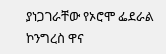ያነጋገራቸው የኦሮሞ ፌደራል ኮንግረስ ዋና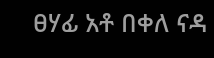ፀሃፊ አቶ በቀለ ናዳ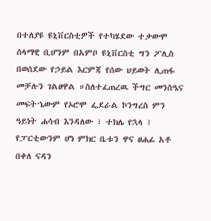በተለያዩ ዩኒቨርስቲዎች የተካሄደው ተቃውሞ ሰላማዊ ቢሆንም በአምቦ ዩኒቨርስቲ ግን ፖሊስ በወሰደው የኃይል እርምጃ የሰው ህይወት ሊጠፋ መቻሉን ገልፀዋል ።ስለተፈጠረዉ ችግር መንስዔና መፍትኄውም የኦሮሞ ፌደራል ኮንግረስ ምን ዓይነት ሐሳብ እንዳለው ፣ ተክሌ የኋላ ፤ የፓርቲውንም ሆነ ምክር ቤቱን ዋና ፀሐፊ አቶ በቀለ ናዳን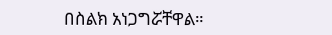በስልክ አነጋግሯቸዋል።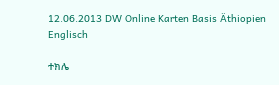12.06.2013 DW Online Karten Basis Äthiopien Englisch

ተክሌ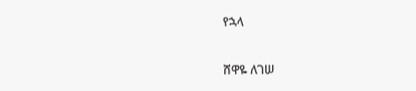የኋላ

ሸዋዬ ለገሠ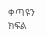ቀጣዩን ክፍል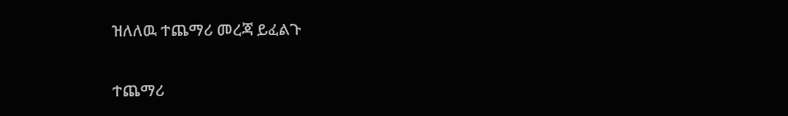ዝለለዉ ተጨማሪ መረጃ ይፈልጉ

ተጨማሪ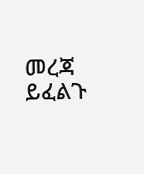መረጃ ይፈልጉ